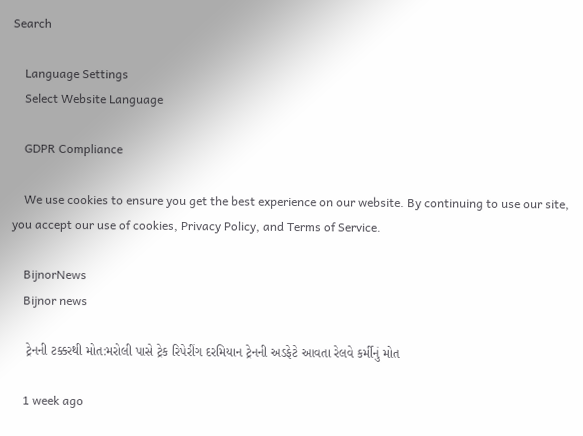Search

    Language Settings
    Select Website Language

    GDPR Compliance

    We use cookies to ensure you get the best experience on our website. By continuing to use our site, you accept our use of cookies, Privacy Policy, and Terms of Service.

    BijnorNews
    Bijnor news

    ટ્રેનની ટક્કરથી મોત:મરોલી પાસે ટ્રેક રિપેરીંગ દરમિયાન ટ્રેનની અડફેટે આવતા રેલવે કર્મીનું મોત

    1 week ago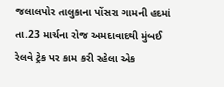જલાલપોર તાલુકાના પોંસરા ગામની હદમાં તા.23 માર્ચના રોજ અમદાવાદથી મુંબઈ રેલવે ટ્રેક પર કામ કરી રહેલા એક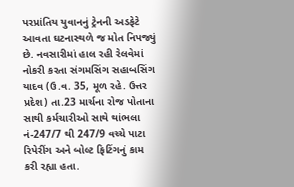પરપ્રાંતિય યુવાનનું ટ્રેનની અડફેટે આવતા ઘટનાસ્થળે જ મોત નિપજ્યું છે. નવસારીમાં હાલ રહી રેલવેમાં નોકરી કરતા સંગમસિંગ સહાબસિંગ યાદવ (ઉ.વ. 35, મૂળ રહે. ઉત્તર પ્રદેશ) તા.23 માર્ચના રોજ પોતાના સાથી કર્મચારીઓ સાથે થાંભલા નં-247/7 થી 247/9 વચ્ચે પાટા રિપેરીંગ અને બોલ્ટ ફિટિંગનું કામ કરી રહ્યા હતા.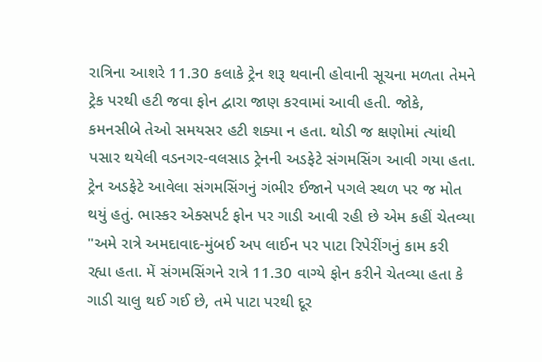રાત્રિના આશરે 11.30 કલાકે ટ્રેન શરૂ થવાની હોવાની સૂચના મળતા તેમને ટ્રેક પરથી હટી જવા ફોન દ્વારા જાણ કરવામાં આવી હતી. જોકે, કમનસીબે તેઓ સમયસર હટી શક્યા ન હતા. થોડી જ ક્ષણોમાં ત્યાંથી પસાર થયેલી વડનગર-વલસાડ ટ્રેનની અડફેટે સંગમસિંગ આવી ગયા હતા. ટ્રેન અડફેટે આવેલા સંગમસિંગનું ગંભીર ઈજાને પગલે સ્થળ પર જ મોત થયું હતું. ભાસ્કર એક્સપર્ટ ફોન પર ગાડી આવી રહી છે એમ કહીં ચેતવ્યા "અમે રાત્રે અમદાવાદ-મુંબઈ અપ લાઈન પર પાટા રિપેરીંગનું કામ કરી રહ્યા હતા. મેં સંગમસિંગને રાત્રે 11.30 વાગ્યે ફોન કરીને ચેતવ્યા હતા કે ગાડી ચાલુ થઈ ગઈ છે, તમે પાટા પરથી દૂર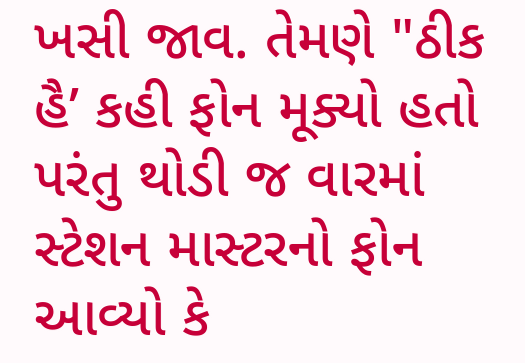ખસી જાવ. તેમણે "ઠીક હૈ’ કહી ફોન મૂક્યો હતો પરંતુ થોડી જ વારમાં સ્ટેશન માસ્ટરનો ફોન આવ્યો કે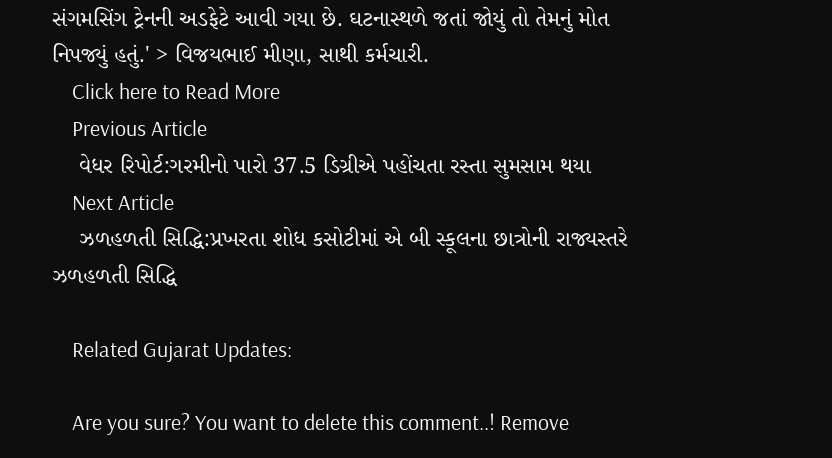સંગમસિંગ ટ્રેનની અડફેટે આવી ગયા છે. ઘટનાસ્થળે જતાં જોયું તો તેમનું મોત નિપજ્યું હતું.' > વિજયભાઈ મીણા, સાથી કર્મચારી.
    Click here to Read More
    Previous Article
    વેધર રિપોર્ટ:ગરમીનો પારો 37.5 ડિગ્રીએ પહોંચતા રસ્તા સુમસામ થયા
    Next Article
    ઝળહળતી સિદ્ધિ:પ્રખરતા શોધ કસોટીમાં એ બી સ્કૂલના છાત્રોની રાજ્યસ્તરે ઝળહળતી સિદ્ધિ

    Related Gujarat Updates:

    Are you sure? You want to delete this comment..! Remove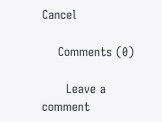Cancel

    Comments (0)

      Leave a comment